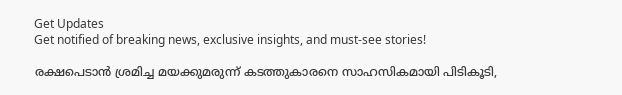Get Updates
Get notified of breaking news, exclusive insights, and must-see stories!

രക്ഷപെടാൻ ശ്രമിച്ച മയക്കുമരുന്ന് കടത്തുകാരനെ സാഹസികമായി പിടികൂടി,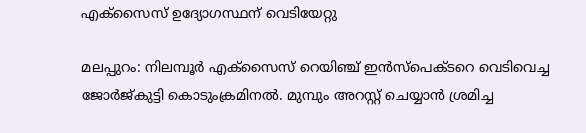എക്സൈസ് ഉദ്യോഗസ്ഥന് വെടിയേറ്റു

മലപ്പുറം: നിലമ്പൂര്‍ എക്സൈസ് റെയിഞ്ച് ഇന്‍സ്പെക്ടറെ വെടിവെച്ച ജോര്‍ജ്കുട്ടി കൊടുംക്രമിനല്‍. മുമ്പും അറസ്റ്റ് ചെയ്യാന്‍ ശ്രമിച്ച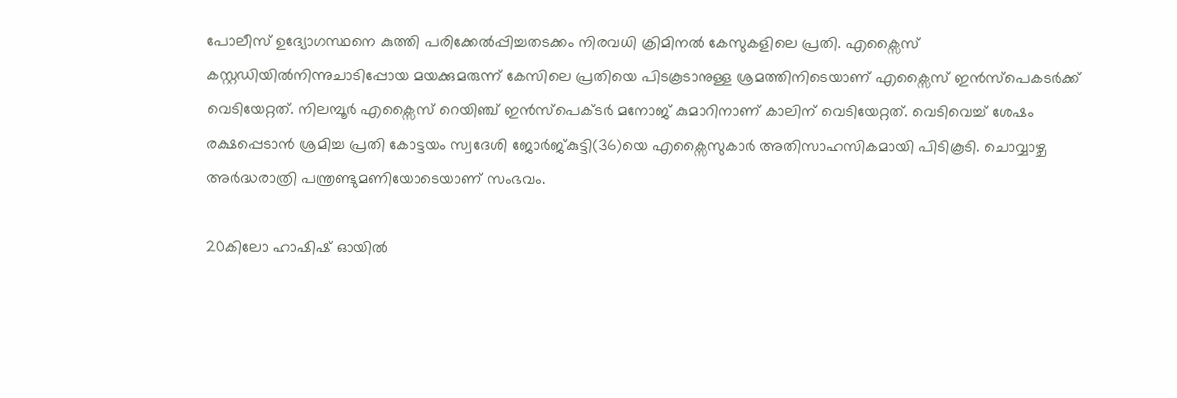പോലീസ് ഉദ്യോഗസ്ഥനെ കുത്തി പരിക്കേൽപ്പിച്ചതടക്കം നിരവധി ക്രിമിനല്‍ കേസുകളിലെ പ്രതി. എക്സൈസ് കസ്റ്റഡിയില്‍നിന്നുചാടിപ്പോയ മയക്കുമരുന്ന് കേസിലെ പ്രതിയെ പിടകൂടാനുള്ള ശ്രമത്തിനിടെയാണ് എക്സൈസ് ഇന്‍സ്പെകടര്‍ക്ക് വെടിയേറ്റത്. നിലമ്പൂര്‍ എക്സൈസ് റെയിഞ്ച് ഇന്‍സ്പെക്ടര്‍ മനോജ് കുമാറിനാണ് കാലിന് വെടിയേറ്റത്. വെടിവെച്ച് ശേഷം രക്ഷപ്പെടാന്‍ ശ്രമിച്ച പ്രതി കോട്ടയം സ്വദേശി ജോര്‍ജ്കുട്ടി(36)യെ എക്സൈസുകാര്‍ അതിസാഹസികമായി പിടികൂടി. ചൊവ്വാഴ്ച അര്‍ദ്ധരാത്രി പന്ത്രണ്ടുമണിയോടെയാണ് സംഭവം.

20കിലോ ഹാഷിഷ് ഓയില്‍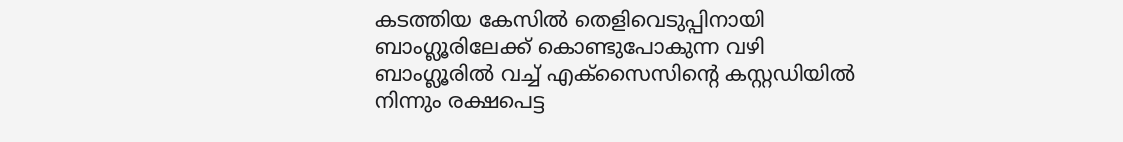കടത്തിയ കേസില്‍ തെളിവെടുപ്പിനായി ബാംഗ്ലൂരിലേക്ക് കൊണ്ടുപോകുന്ന വഴി ബാംഗ്ലൂരില്‍ വച്ച് എക്സൈസിന്റെ കസ്റ്റഡിയില്‍ നിന്നും രക്ഷപെട്ട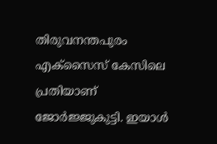തിരുവനന്തപുരം എക്സൈസ് കേസിലെ പ്രതിയാണ് ജോര്‍ജ്ജുകുട്ടി. ഇയാള്‍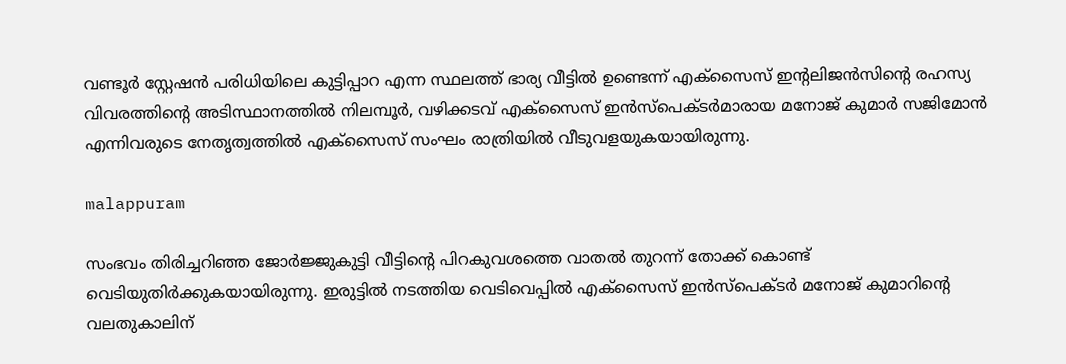വണ്ടൂര്‍ സ്റ്റേഷന്‍ പരിധിയിലെ കുട്ടിപ്പാറ എന്ന സ്ഥലത്ത് ഭാര്യ വീട്ടില്‍ ഉണ്ടെന്ന് എക്സൈസ് ഇന്റലിജന്‍സിന്റെ രഹസ്യ വിവരത്തിന്റെ അടിസ്ഥാനത്തില്‍ നിലമ്പൂര്‍, വഴിക്കടവ് എക്സൈസ് ഇന്‍സ്പെക്ടര്‍മാരായ മനോജ് കുമാര്‍ സജിമോന്‍ എന്നിവരുടെ നേതൃത്വത്തില്‍ എക്സൈസ് സംഘം രാത്രിയില്‍ വീടുവളയുകയായിരുന്നു.

malappuram

സംഭവം തിരിച്ചറിഞ്ഞ ജോര്‍ജ്ജുകുട്ടി വീട്ടിന്റെ പിറകുവശത്തെ വാതല്‍ തുറന്ന് തോക്ക് കൊണ്ട് വെടിയുതിര്‍ക്കുകയായിരുന്നു. ഇരുട്ടില്‍ നടത്തിയ വെടിവെപ്പില്‍ എക്സൈസ് ഇന്‍സ്പെക്ടര്‍ മനോജ് കുമാറിന്റെ വലതുകാലിന്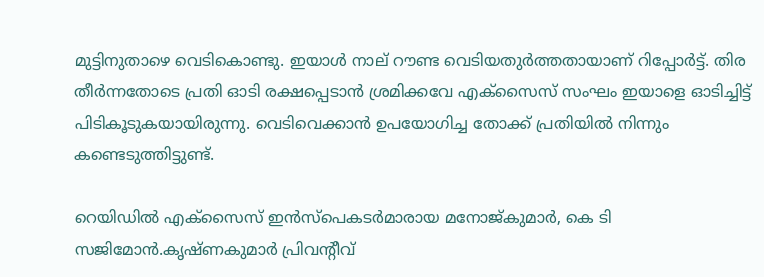മുട്ടിനുതാഴെ വെടികൊണ്ടു. ഇയാള്‍ നാല് റൗണ്ട വെടിയതുര്‍ത്തതായാണ് റിപ്പോര്‍ട്ട്. തിര തീര്‍ന്നതോടെ പ്രതി ഓടി രക്ഷപ്പെടാന്‍ ശ്രമിക്കവേ എക്സൈസ് സംഘം ഇയാളെ ഓടിച്ചിട്ട് പിടികൂടുകയായിരുന്നു. വെടിവെക്കാന്‍ ഉപയോഗിച്ച തോക്ക് പ്രതിയില്‍ നിന്നും കണ്ടെടുത്തിട്ടുണ്ട്.

റെയിഡില്‍ എക്സൈസ് ഇന്‍സ്പെകടര്‍മാരായ മനോജ്കുമാര്‍, കെ ടി സജിമോന്‍.കൃഷ്ണകുമാര്‍ പ്രിവന്റീവ്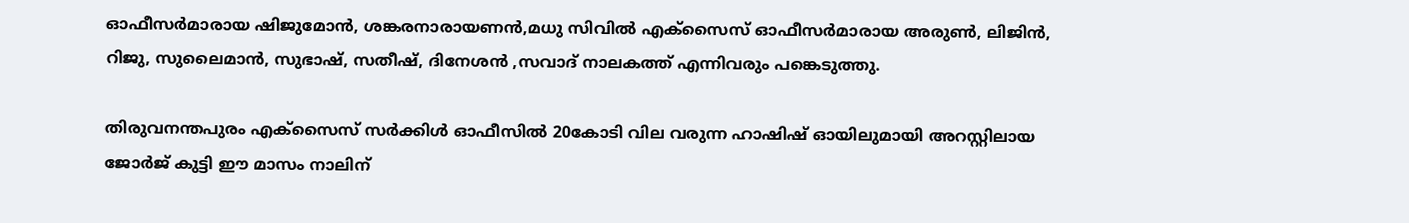ഓഫീസര്‍മാരായ ഷിജുമോന്‍, ശങ്കരനാരായണന്‍,മധു സിവില്‍ എക്സൈസ് ഓഫീസര്‍മാരായ അരുണ്‍, ലിജിന്‍, റിജു, സുലൈമാന്‍, സുഭാഷ്, സതീഷ്, ദിനേശന്‍ ,സവാദ് നാലകത്ത് എന്നിവരും പങ്കെടുത്തു.

തിരുവനന്തപുരം എക്സൈസ് സര്‍ക്കിള്‍ ഓഫീസില്‍ 20കോടി വില വരുന്ന ഹാഷിഷ് ഓയിലുമായി അറസ്റ്റിലായ ജോര്‍ജ് കുട്ടി ഈ മാസം നാലിന്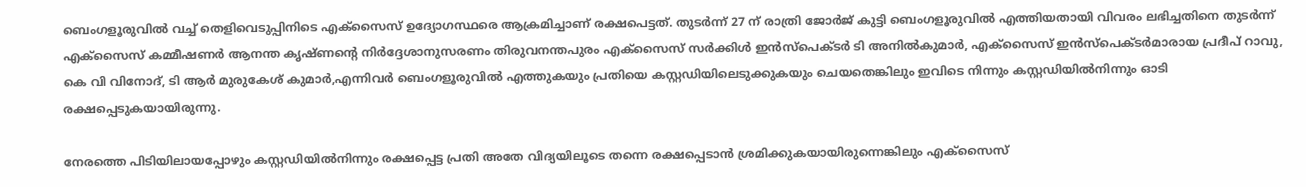ബെംഗളൂരുവിൽ വച്ച് തെളിവെടുപ്പിനിടെ എക്സൈസ് ഉദ്യോഗസ്ഥരെ ആക്രമിച്ചാണ് രക്ഷപെട്ടത്. തുടര്‍ന്ന് 27 ന് രാത്രി ജോര്‍ജ് കുട്ടി ബെംഗളൂരുവിൽ എത്തിയതായി വിവരം ലഭിച്ചതിനെ തുടര്‍ന്ന് എക്സൈസ് കമ്മീഷണര്‍ ആനന്ത കൃഷ്ണന്റെ നിര്‍ദ്ദേശാനുസരണം തിരുവനന്തപുരം എക്സൈസ് സര്‍ക്കിള്‍ ഇന്‍സ്പെക്ടര്‍ ടി അനില്‍കുമാര്‍, എക്സൈസ് ഇന്‍സ്പെക്ടര്‍മാരായ പ്രദീപ് റാവു, കെ വി വിനോദ്, ടി ആര്‍ മുരുകേശ് കുമാര്‍,എന്നിവര്‍ ബെംഗളൂരുവിൽ എത്തുകയും പ്രതിയെ കസ്റ്റഡിയിലെടുക്കുകയും ചെയതെങ്കിലും ഇവിടെ നിന്നും കസ്റ്റഡിയില്‍നിന്നും ഓടി രക്ഷപ്പെടുകയായിരുന്നു.

നേരത്തെ പിടിയിലായപ്പോഴും കസ്റ്റഡിയില്‍നിന്നും രക്ഷപ്പെട്ട പ്രതി അതേ വിദ്യയിലൂടെ തന്നെ രക്ഷപ്പെടാന്‍ ശ്രമിക്കുകയായിരുന്നെങ്കിലും എക്സൈസ്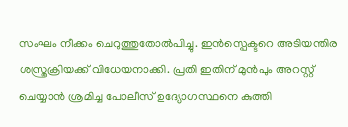സംഘം നീക്കം ചെറുത്തുതോല്‍പിച്ചു. ഇന്‍സ്പെക്ടറെ അടിയന്തിര ശസ്ത്രക്രിയക്ക് വിധേയനാക്കി. പ്രതി ഇതിന് മുന്‍പും അറസ്റ്റ് ചെയ്യാന്‍ ശ്രമിച്ച പോലീസ് ഉദ്യോഗസ്ഥനെ കുത്തി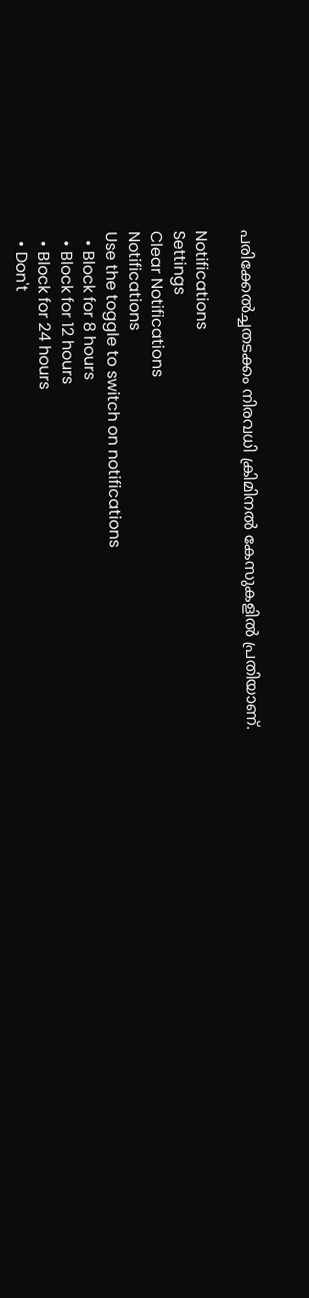പരിക്കേല്‍ച്ചതടക്കം നിരവധി ക്രിമിനല്‍ കേസുകളില്‍ പ്രതിയാണ്.

Notifications
Settings
Clear Notifications
Notifications
Use the toggle to switch on notifications
  • Block for 8 hours
  • Block for 12 hours
  • Block for 24 hours
  • Don't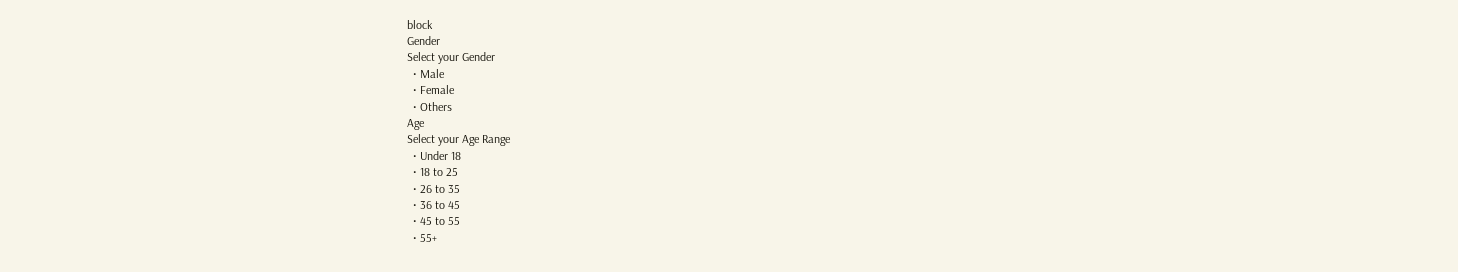block
Gender
Select your Gender
  • Male
  • Female
  • Others
Age
Select your Age Range
  • Under 18
  • 18 to 25
  • 26 to 35
  • 36 to 45
  • 45 to 55
  • 55+